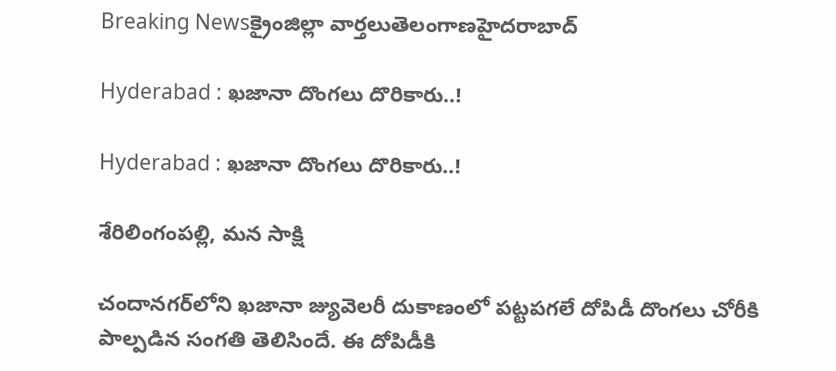Breaking Newsక్రైంజిల్లా వార్తలుతెలంగాణహైదరాబాద్

Hyderabad : ఖజానా దొంగలు దొరికారు..!

Hyderabad : ఖజానా దొంగలు దొరికారు..!

శేరిలింగంపల్లి, మన సాక్షి

చందాన‌గ‌ర్‌లోని ఖ‌జానా జ్యువెల‌రీ దుకాణంలో ప‌ట్ట‌ప‌గ‌లే దోపిడీ దొంగ‌లు చోరీకి పాల్ప‌డిన సంగ‌తి తెలిసిందే. ఈ దోపిడీకి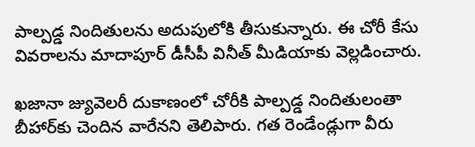పాల్ప‌డ్డ నిందితుల‌ను అదుపులోకి తీసుకున్నారు. ఈ చోరీ కేసు వివ‌రాల‌ను మాదాపూర్ డీసీపీ వినీత్ మీడియాకు వెల్ల‌డించారు.

ఖ‌జానా జ్యువెల‌రీ దుకాణంలో చోరీకి పాల్ప‌డ్డ నిందితులంతా బీహార్‌కు చెందిన వారేన‌ని తెలిపారు. గ‌త రెండేండ్లుగా వీరు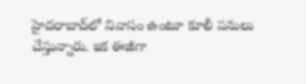హైద‌రాబాద్‌లో నివాసం ఉంటూ కూలీ ప‌నులు చేస్తున్నారు. ఇక ఈజీగా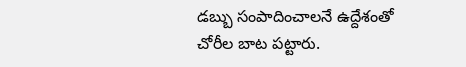డ‌బ్బు సంపాదించాల‌నే ఉద్దేశంతో చోరీల బాట ప‌ట్టారు.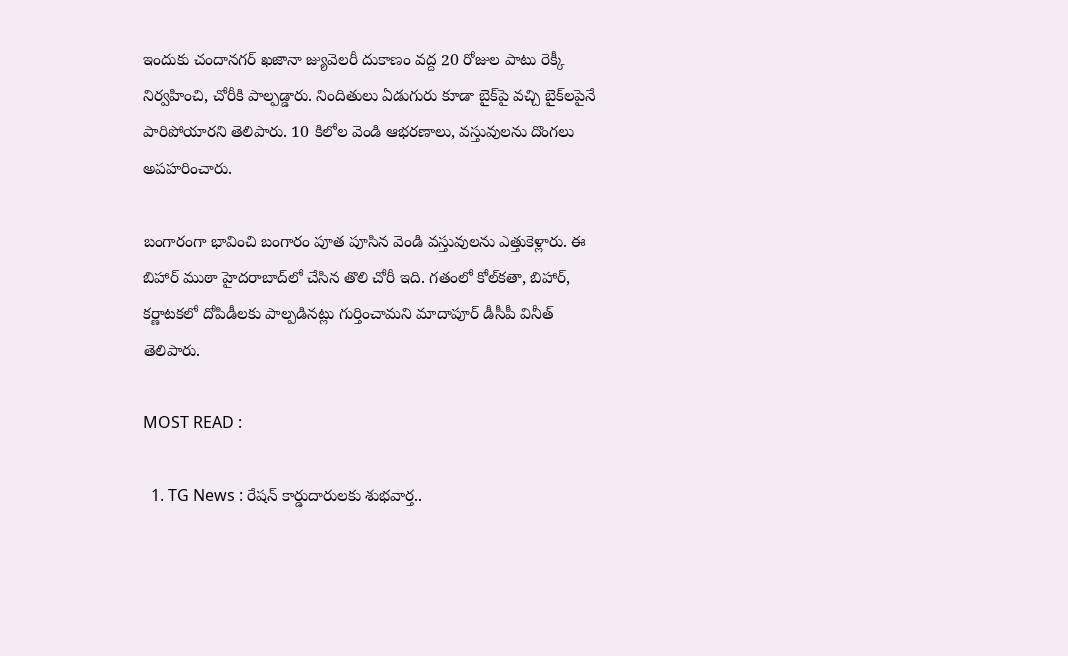ఇందుకు చందాన‌గ‌ర్ ఖ‌జానా జ్యువెల‌రీ దుకాణం వ‌ద్ద 20 రోజుల పాటు రెక్కీ నిర్వ‌హించి, చోరీకి పాల్ప‌డ్డారు. నిందితులు ఏడుగురు కూడా బైక్‌పై వ‌చ్చి బైక్‌ల‌పైనే పారిపోయార‌ని తెలిపారు. 10 కిలోల వెండి ఆభరణాలు, వస్తువుల‌ను దొంగ‌లు అప‌హ‌రించారు.

బంగారంగా భావించి బంగారం పూత పూసిన వెండి వస్తువులను ఎత్తుకెళ్లారు. ఈ బిహార్‌ ముఠా హైదరాబాద్‌లో చేసిన తొలి చోరీ ఇది. గతంలో కోల్‌కతా, బిహార్‌, కర్ణాటకలో దోపిడీలకు పాల్పడినట్లు గుర్తించామ‌ని మాదాపూర్ డీసీపీ వినీత్ తెలిపారు.

MOST READ :

  1. TG News : రేషన్ కార్డుదారులకు శుభవార్త..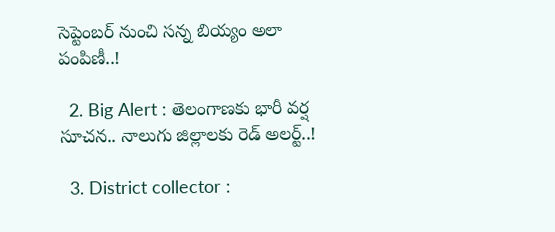సెప్టెంబర్ నుంచి సన్న బియ్యం అలా పంపిణీ..!

  2. Big Alert : తెలంగాణకు భారీ వర్ష సూచన.. నాలుగు జిల్లాలకు రెడ్ అలర్ట్..!

  3. District collector :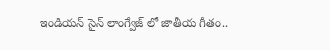ఇండియన్ సైన్ లాంగ్వేజ్ లో జాతీయ గీతం..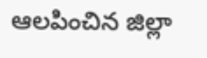ఆలపించిన జిల్లా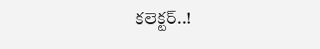కలెక్టర్..!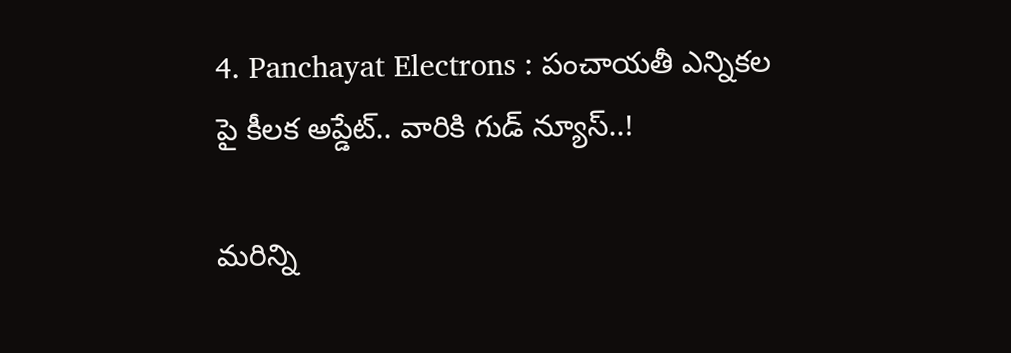4. Panchayat Electrons : పంచాయతీ ఎన్నికల పై కీలక అప్డేట్.. వారికి గుడ్ న్యూస్..!

మరిన్ని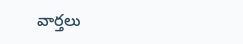వార్తలు